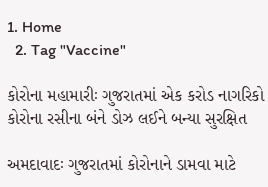1. Home
  2. Tag "Vaccine"

કોરોના મહામારીઃ ગુજરાતમાં એક કરોડ નાગરિકો કોરોના રસીના બંને ડોઝ લઈને બન્યા સુરક્ષિત

અમદાવાદઃ ગુજરાતમાં કોરોનાને ડામવા માટે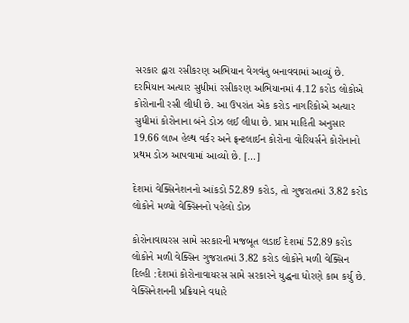સરકાર દ્વારા રસીકરણ અભિયાન વેગવંતુ બનાવવામાં આવ્યું છે. દરમિયાન અત્યાર સુધીમાં રસીકરણ અભિયાનમાં 4.12 કરોડ લોકોએ કોરોનાની રસી લીધી છે. આ ઉપરાંત એક કરોડ નાગરિકોએ અત્યાર સુધીમાં કોરોનાના બંને ડોઝ લઈ લીધા છે. પ્રાપ્ત માહિતી અનુસાર 19.66 લાખ હેલ્થ વર્કર અને ફ્રન્ટલાઈન કોરોના વોરિયર્સને કોરોનાનો પ્રથમ ડોઝ આપવામાં આવ્યો છે. […]

દેશમાં વેક્સિનેશનનો આંકડો 52.89 કરોડ, તો ગુજરાતમાં 3.82 કરોડ લોકોને મળ્યો વેક્સિનનો પહેલો ડોઝ

કોરોનાવાયરસ સામે સરકારની મજબૂત લડાઈ દેશમાં 52.89 કરોડ લોકોને મળી વેક્સિન ગુજરાતમાં 3.82 કરોડ લોકોને મળી વેક્સિન દિલ્હી :દેશમાં કોરોનાવાયરસ સામે સરકારને યુદ્ધના ધોરણે કામ કર્યુ છે. વેક્સિનેશનની પ્રક્રિયાને વધારે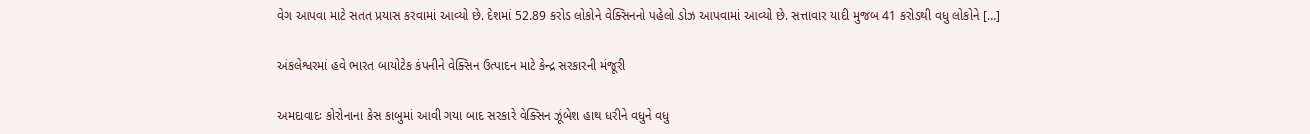વેગ આપવા માટે સતત પ્રયાસ કરવામાં આવ્યો છે. દેશમાં 52.89 કરોડ લોકોને વેક્સિનનો પહેલો ડોઝ આપવામાં આવ્યો છે. સત્તાવાર યાદી મુજબ 41 કરોડથી વધુ લોકોને […]

અંકલેશ્વરમાં હવે ભારત બાયોટેક કંપનીને વેક્સિન ઉત્પાદન માટે કેન્દ્ર સરકારની મંજૂરી

અમદાવાદઃ કોરોનાના કેસ કાબુમાં આવી ગયા બાદ સરકારે વેક્સિન ઝૂંબેશ હાથ ધરીને વધુને વધુ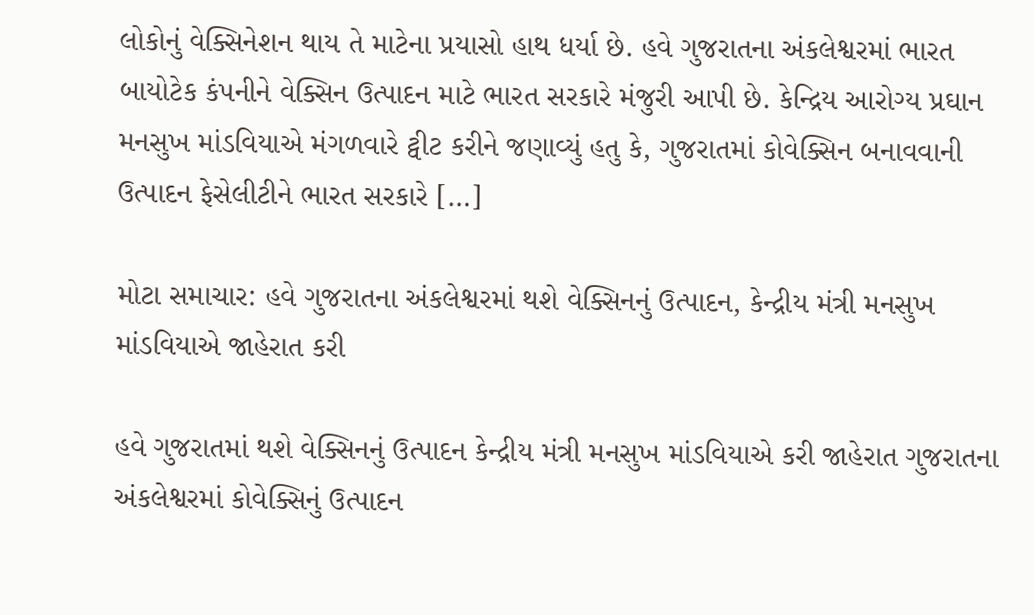લોકોનું વેક્સિનેશન થાય તે માટેના પ્રયાસો હાથ ધર્યા છે. હવે ગુજરાતના અંકલેશ્વરમાં ભારત બાયોટેક કંપનીને વેક્સિન ઉત્પાદન માટે ભારત સરકારે મંજુરી આપી છે. કેન્દ્રિય આરોગ્ય પ્રઘાન મનસુખ માંડવિયાએ મંગળવારે ટ્વીટ કરીને જણાવ્યું હતુ કે, ગુજરાતમાં કોવેક્સિન બનાવવાની ઉત્પાદન ફેસેલીટીને ભારત સરકારે […]

મોટા સમાચાર: હવે ગુજરાતના અંકલેશ્વરમાં થશે વેક્સિનનું ઉત્પાદન, કેન્દ્રીય મંત્રી મનસુખ માંડવિયાએ જાહેરાત કરી

હવે ગુજરાતમાં થશે વેક્સિનનું ઉત્પાદન કેન્દ્રીય મંત્રી મનસુખ માંડવિયાએ કરી જાહેરાત ગુજરાતના અંકલેશ્વરમાં કોવેક્સિનું ઉત્પાદન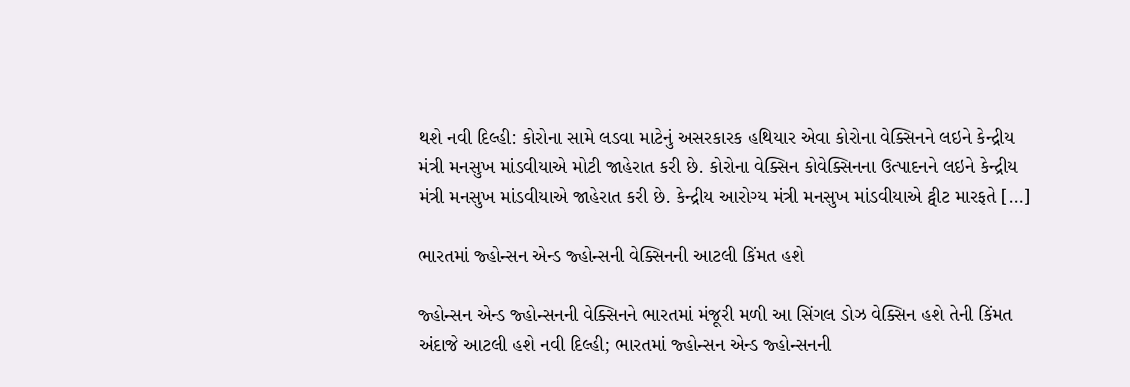થશે નવી દિલ્હી: કોરોના સામે લડવા માટેનું અસરકારક હથિયાર એવા કોરોના વેક્સિનને લઇને કેન્દ્રીય મંત્રી મનસુખ માંડવીયાએ મોટી જાહેરાત કરી છે. કોરોના વેક્સિન કોવેક્સિનના ઉત્પાદનને લઇને કેન્દ્રીય મંત્રી મનસુખ માંડવીયાએ જાહેરાત કરી છે. કેન્દ્રીય આરોગ્ય મંત્રી મનસુખ માંડવીયાએ ટ્વીટ મારફતે […]

ભારતમાં જ્હોન્સન એન્ડ જ્હોન્સની વેક્સિનની આટલી કિંમત હશે

જ્હોન્સન એન્ડ જ્હોન્સનની વેક્સિનને ભારતમાં મંજૂરી મળી આ સિંગલ ડોઝ વેક્સિન હશે તેની કિંમત અંદાજે આટલી હશે નવી દિલ્હી; ભારતમાં જ્હોન્સન એન્ડ જ્હોન્સનની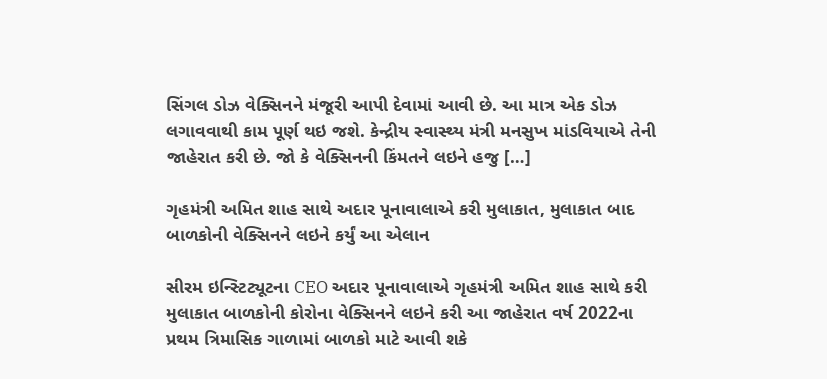સિંગલ ડોઝ વેક્સિનને મંજૂરી આપી દેવામાં આવી છે. આ માત્ર એક ડોઝ લગાવવાથી કામ પૂર્ણ થઇ જશે. કેન્દ્રીય સ્વાસ્થ્ય મંત્રી મનસુખ માંડવિયાએ તેની જાહેરાત કરી છે. જો કે વેક્સિનની કિંમતને લઇને હજુ […]

ગૃહમંત્રી અમિત શાહ સાથે અદાર પૂનાવાલાએ કરી મુલાકાત, મુલાકાત બાદ બાળકોની વેક્સિનને લઇને કર્યું આ એલાન

સીરમ ઇન્સ્ટિટ્યૂટના CEO અદાર પૂનાવાલાએ ગૃહમંત્રી અમિત શાહ સાથે કરી મુલાકાત બાળકોની કોરોના વેક્સિનને લઇને કરી આ જાહેરાત વર્ષ 2022ના પ્રથમ ત્રિમાસિક ગાળામાં બાળકો માટે આવી શકે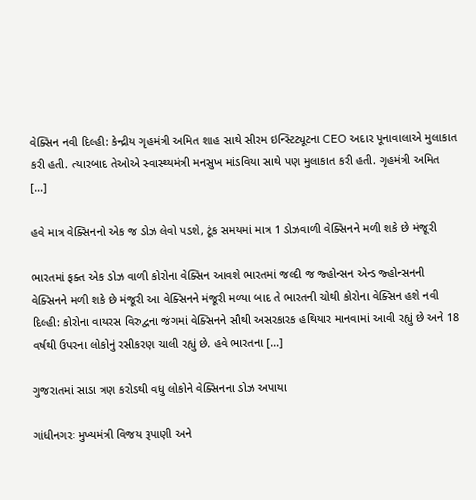વેક્સિન નવી દિલ્હી: કેન્દ્રીય ગૃહમંત્રી અમિત શાહ સાથે સીરમ ઇન્સ્ટિટ્યૂટના CEO અદાર પૂનાવાલાએ મુલાકાત કરી હતી. ત્યારબાદ તેઓએ સ્વાસ્થ્યમંત્રી મનસુખ માંડવિયા સાથે પણ મુલાકાત કરી હતી. ગૃહમંત્રી અમિત […]

હવે માત્ર વેક્સિનનો એક જ ડોઝ લેવો પડશે, ટૂંક સમયમાં માત્ર 1 ડોઝવાળી વેક્સિનને મળી શકે છે મંજૂરી

ભારતમાં ફક્ત એક ડોઝ વાળી કોરોના વેક્સિન આવશે ભારતમાં જલ્દી જ જ્હોન્સન એન્ડ જ્હોન્સનની વેક્સિનને મળી શકે છે મંજૂરી આ વેક્સિનને મંજૂરી મળ્યા બાદ તે ભારતની ચોથી કોરોના વેક્સિન હશે નવી દિલ્હી: કોરોના વાયરસ વિરુદ્વના જંગમાં વેક્સિનને સૌથી અસરકારક હથિયાર માનવામાં આવી રહ્યું છે અને 18 વર્ષથી ઉપરના લોકોનું રસીકરણ ચાલી રહ્યું છે. હવે ભારતના […]

ગુજરાતમાં સાડા ત્રણ કરોડથી વધુ લોકોને વેક્સિનના ડોઝ અપાયા

ગાંધીનગરઃ મુખ્યમંત્રી વિજય રૂપાણી અને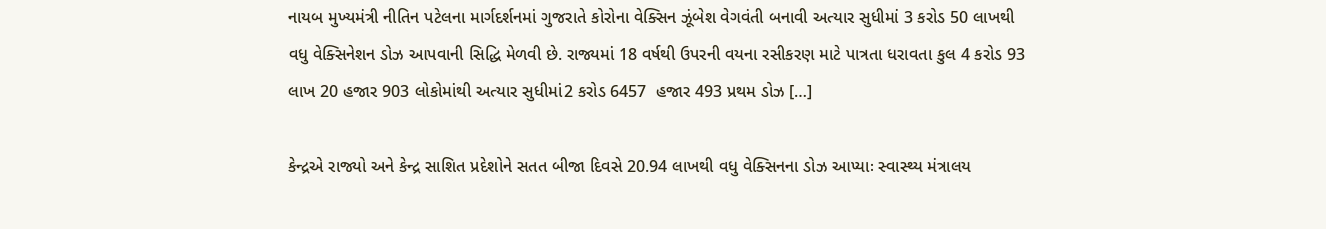નાયબ મુખ્યમંત્રી નીતિન પટેલના માર્ગદર્શનમાં ગુજરાતે કોરોના વેક્સિન ઝૂંબેશ વેગવંતી બનાવી અત્યાર સુધીમાં 3 કરોડ 50 લાખથી વધુ વેક્સિનેશન ડોઝ આપવાની સિદ્ધિ મેળવી છે. રાજ્યમાં 18 વર્ષથી ઉપરની વયના રસીકરણ માટે પાત્રતા ધરાવતા કુલ 4 કરોડ 93 લાખ 20 હજાર 903 લોકોમાંથી અત્યાર સુધીમાં2 કરોડ 6457  હજાર 493 પ્રથમ ડોઝ […]

કેન્દ્રએ રાજ્યો અને કેન્દ્ર સાશિત પ્રદેશોને સતત બીજા દિવસે 20.94 લાખથી વધુ વેક્સિનના ડોઝ આપ્યાઃ સ્વાસ્થ્ય મંત્રાલય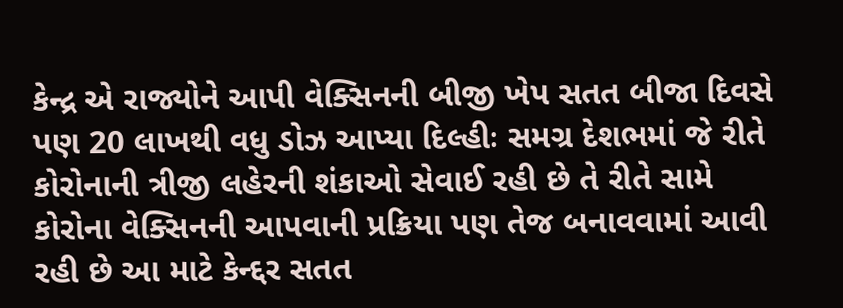કેન્દ્ર એ રાજ્યોને આપી વેક્સિનની બીજી ખેપ સતત બીજા દિવસે પણ 20 લાખથી વધુ ડોઝ આપ્યા દિલ્હીઃ સમગ્ર દેશભમાં જે રીતે કોરોનાની ત્રીજી લહેરની શંકાઓ સેવાઈ રહી છે તે રીતે સામે કોરોના વેક્સિનની આપવાની પ્રક્રિયા પણ તેજ બનાવવામાં આવી રહી છે આ માટે કેન્દ્દર સતત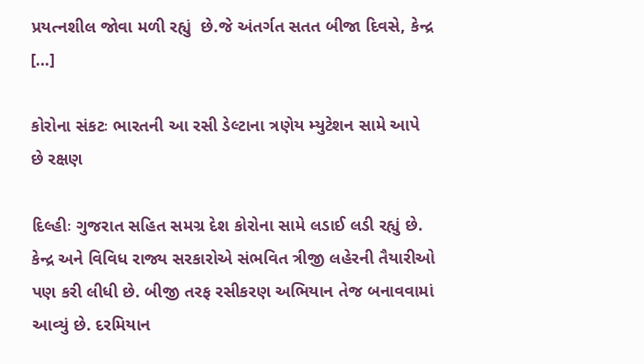પ્રયત્નશીલ જોવા મળી રહ્યું  છે.જે અંતર્ગત સતત બીજા દિવસે, કેન્દ્ર […]

કોરોના સંકટઃ ભારતની આ રસી ડેલ્ટાના ત્રણેય મ્યુટેશન સામે આપે છે રક્ષણ

દિલ્હીઃ ગુજરાત સહિત સમગ્ર દેશ કોરોના સામે લડાઈ લડી રહ્યું છે. કેન્દ્ર અને વિવિધ રાજ્ય સરકારોએ સંભવિત ત્રીજી લહેરની તૈયારીઓ પણ કરી લીધી છે. બીજી તરફ રસીકરણ અભિયાન તેજ બનાવવામાં આવ્યું છે. દરમિયાન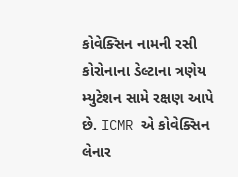કોવેક્સિન નામની રસી કોરોનાના ડેલ્ટાના ત્રણેય મ્યુટેશન સામે રક્ષણ આપે છે. ICMR એ કોવેક્સિન લેનાર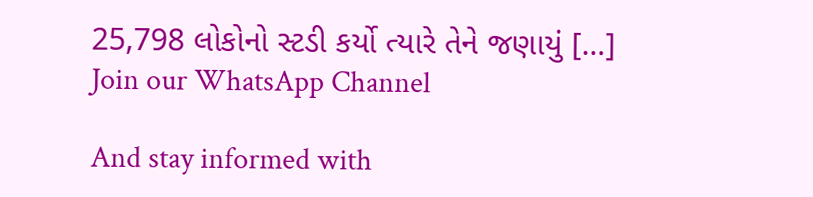25,798 લોકોનો સ્ટડી કર્યો ત્યારે તેને જણાયું […]
Join our WhatsApp Channel

And stay informed with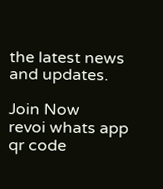the latest news and updates.

Join Now
revoi whats app qr code